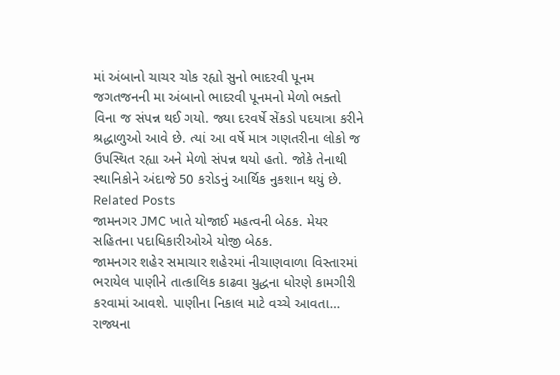માં અંબાનો ચાચર ચોક રહ્યો સુનો ભાદરવી પૂનમ જગતજનની મા અંબાનો ભાદરવી પૂનમનો મેળો ભક્તો વિના જ સંપન્ન થઈ ગયો. જ્યા દરવર્ષે સેંકડો પદયાત્રા કરીને શ્રદ્ધાળુઓ આવે છે. ત્યાં આ વર્ષે માત્ર ગણતરીના લોકો જ ઉપસ્થિત રહ્યા અને મેળો સંપન્ન થયો હતો. જોકે તેનાથી સ્થાનિકોને અંદાજે 50 કરોડનું આર્થિક નુકશાન થયું છે.
Related Posts
જામનગર JMC ખાતે યોજાઈ મહત્વની બેઠક. મેયર સહિતના પદાધિકારીઓએ યોજી બેઠક.
જામનગર શહેર સમાચાર શહેરમાં નીચાણવાળા વિસ્તારમાં ભરાયેલ પાણીને તાત્કાલિક કાઢવા યુદ્ધના ધોરણે કામગીરી કરવામાં આવશે. પાણીના નિકાલ માટે વચ્ચે આવતા…
રાજ્યના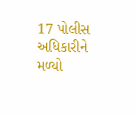17 પોલીસ અધિકારીને મળ્યો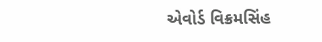એવોર્ડ વિક્રમસિંહ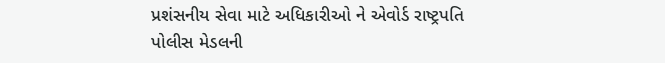પ્રશંસનીય સેવા માટે અધિકારીઓ ને એવોર્ડ રાષ્ટ્રપતિ પોલીસ મેડલની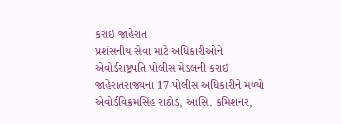કરાઇ જાહેરાત
પ્રશંસનીય સેવા માટે અધિકારીઓને એવોર્ડરાષ્ટ્રપતિ પોલીસ મેડલની કરાઇ જાહેરાતરાજ્યના 17 પોલીસ અધિકારીને મળ્યો એવોર્ડવિક્રમસિંહ રાઠોડ, આસિ. કમિશનર,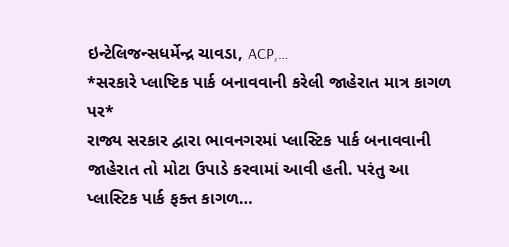ઇન્ટેલિજન્સધર્મેન્દ્ર ચાવડા, ACP,…
*સરકારે પ્લાષ્ટિક પાર્ક બનાવવાની કરેલી જાહેરાત માત્ર કાગળ પર*
રાજ્ય સરકાર દ્વારા ભાવનગરમાં પ્લાસ્ટિક પાર્ક બનાવવાની જાહેરાત તો મોટા ઉપાડે કરવામાં આવી હતી. પરંતુ આ પ્લાસ્ટિક પાર્ક ફક્ત કાગળ…